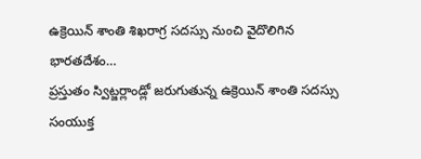ఉక్రెయిన్ శాంతి శిఖరాగ్ర సదస్సు నుంచి వైదొలిగిన భారతదేశం…
ప్రస్తుతం స్విట్జర్లాండ్లో జరుగుతున్న ఉక్రెయిన్ శాంతి సదస్సు సంయుక్త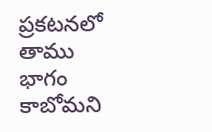ప్రకటనలో తాము భాగం కాబోమని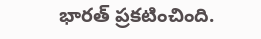భారత్ ప్రకటించింది.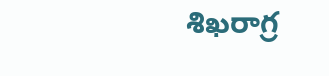శిఖరాగ్ర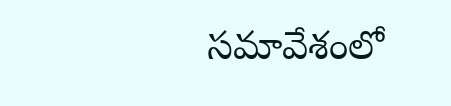సమావేశంలో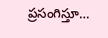ప్రసంగిస్తూ…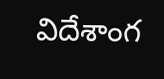విదేశాంగ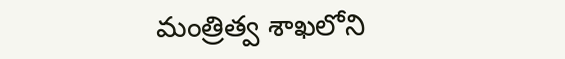మంత్రిత్వ శాఖలోని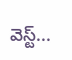వెస్ట్...